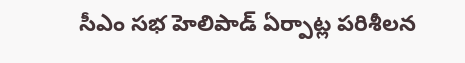సీఎం సభ హెలిపాడ్ ఏర్పాట్ల పరిశీలన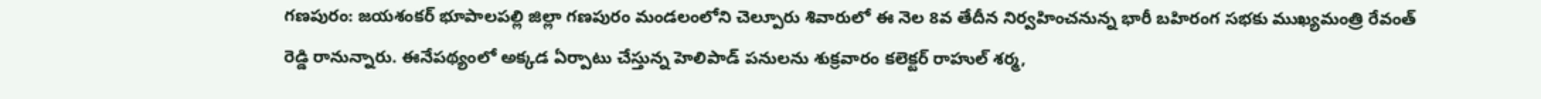గణపురం: జయశంకర్ భూపాలపల్లి జిల్లా గణపురం మండలంలోని చెల్పూరు శివారులో ఈ నెల 8వ తేదీన నిర్వహించనున్న భారీ బహిరంగ సభకు ముఖ్యమంత్రి రేవంత్ రెడ్డి రానున్నారు. ఈనేపథ్యంలో అక్కడ ఏర్పాటు చేస్తున్న హెలిపాడ్ పనులను శుక్రవారం కలెక్టర్ రాహుల్ శర్మ,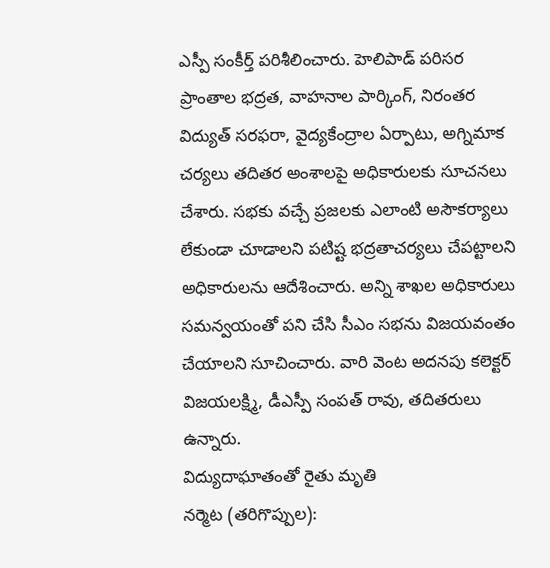ఎస్పీ సంకీర్త్ పరిశీలించారు. హెలిపాడ్ పరిసర ప్రాంతాల భద్రత, వాహనాల పార్కింగ్, నిరంతర విద్యుత్ సరఫరా, వైద్యకేంద్రాల ఏర్పాటు, అగ్నిమాక చర్యలు తదితర అంశాలపై అధికారులకు సూచనలు చేశారు. సభకు వచ్చే ప్రజలకు ఎలాంటి అసౌకర్యాలు లేకుండా చూడాలని పటిష్ట భద్రతాచర్యలు చేపట్టాలని అధికారులను ఆదేశించారు. అన్ని శాఖల అధికారులు సమన్వయంతో పని చేసి సీఎం సభను విజయవంతం చేయాలని సూచించారు. వారి వెంట అదనపు కలెక్టర్ విజయలక్ష్మి, డీఎస్పీ సంపత్ రావు, తదితరులు ఉన్నారు.
విద్యుదాఘాతంతో రైతు మృతి
నర్మెట (తరిగొప్పుల):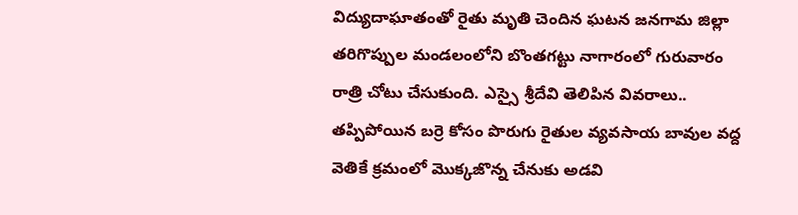విద్యుదాఘాతంతో రైతు మృతి చెందిన ఘటన జనగామ జిల్లా తరిగొప్పుల మండలంలోని బొంతగట్టు నాగారంలో గురువారం రాత్రి చోటు చేసుకుంది. ఎస్సై శ్రీదేవి తెలిపిన వివరాలు.. తప్పిపోయిన బర్రె కోసం పొరుగు రైతుల వ్యవసాయ బావుల వద్ద వెతికే క్రమంలో మొక్కజొన్న చేనుకు అడవి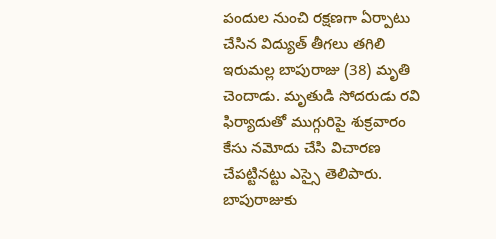పందుల నుంచి రక్షణగా ఏర్పాటు చేసిన విద్యుత్ తీగలు తగిలి ఇరుమల్ల బాపురాజు (38) మృతి చెందాడు. మృతుడి సోదరుడు రవి ఫిర్యాదుతో ముగ్గురిపై శుక్రవారం కేసు నమోదు చేసి విచారణ చేపట్టినట్టు ఎస్సై తెలిపారు. బాపురాజుకు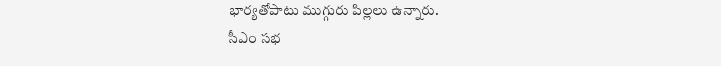భార్యతోపాటు ముగ్గురు పిల్లలు ఉన్నారు.
సీఎం సభ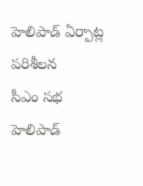హెలిపాడ్ ఏర్పాట్ల పరిశీలన
సీఎం సభ హెలిపాడ్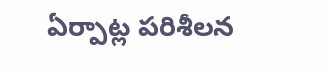ఏర్పాట్ల పరిశీలన